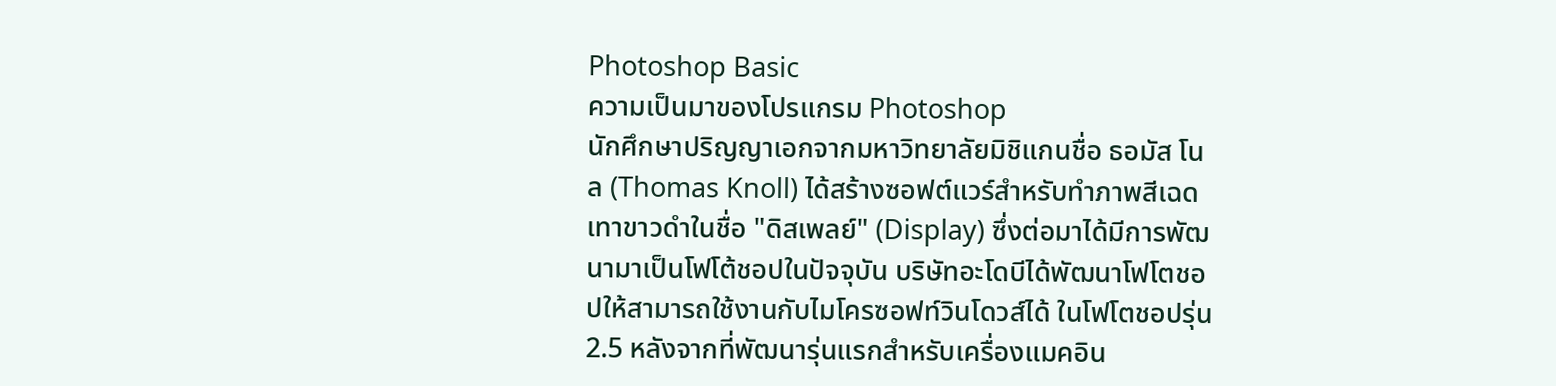Photoshop Basic
ความเป็นมาของโปรแกรม Photoshop
นักศึกษาปริญญาเอกจากมหาวิทยาลัยมิชิแกนชื่อ ธอมัส โนล (Thomas Knoll) ได้สร้างซอฟต์แวร์สำหรับทำภาพสีเฉดเทาขาวดำในชื่อ "ดิสเพลย์" (Display) ซึ่งต่อมาได้มีการพัฒนามาเป็นโฟโต้ชอปในปัจจุบัน บริษัทอะโดบีได้พัฒนาโฟโตชอปให้สามารถใช้งานกับไมโครซอฟท์วินโดวส์ได้ ในโฟโตชอปรุ่น 2.5 หลังจากที่พัฒนารุ่นแรกสำหรับเครื่องแมคอิน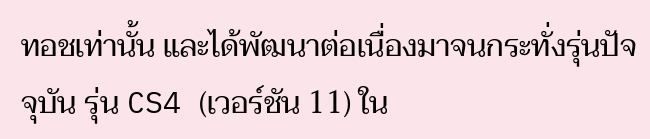ทอชเท่านั้น และได้พัฒนาต่อเนื่องมาจนกระทั่งรุ่นปัจจุบัน รุ่น CS4 (เวอร์ชัน 11) ใน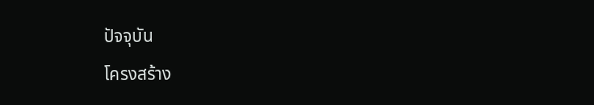ปัจจุบัน
โครงสร้าง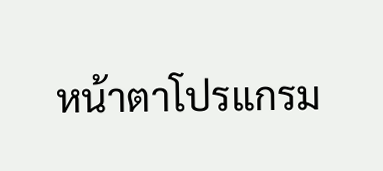หน้าตาโปรแกรม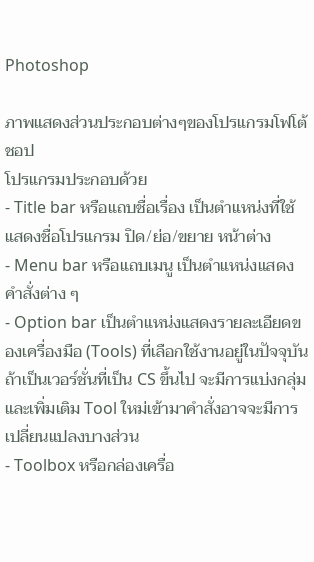Photoshop

ภาพแสดงส่วนประกอบต่างๆของโปรแกรมโฟโต้ชอป
โปรแกรมประกอบด้วย
- Title bar หรือแถบชื่อเรื่อง เป็นตำแหน่งที่ใช้แสดงชื่อโปรแกรม ปิด/ย่อ/ขยาย หน้าต่าง
- Menu bar หรือแถบเมนู เป็นตำแหน่งแสดงคำสั่งต่าง ๆ
- Option bar เป็นตำแหน่งแสดงรายละเอียดของเครื่องมือ (Tools) ที่เลือกใช้งานอยู่ในปัจจุบัน ถ้าเป็นเวอร์ชั่นที่เป็น CS ขึ้นไป จะมีการแบ่งกลุ่มและเพิ่มเติม Tool ใหม่เข้ามาคำสั่งอาจจะมีการเปลี่ยนแปลงบางส่วน
- Toolbox หรือกล่องเครื่อ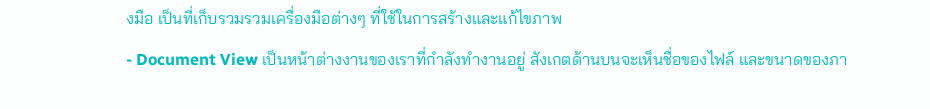งมือ เป็นที่เก็บรวมรวมเครื่องมือต่างๆ ที่ใช้ในการสร้างและแก้ไขภาพ
- Document View เป็นหน้าต่างงานของเราที่กำลังทำงานอยู่ สังเกตด้านบนจะเห็นชื่อของไฟล์ และขนาดของภา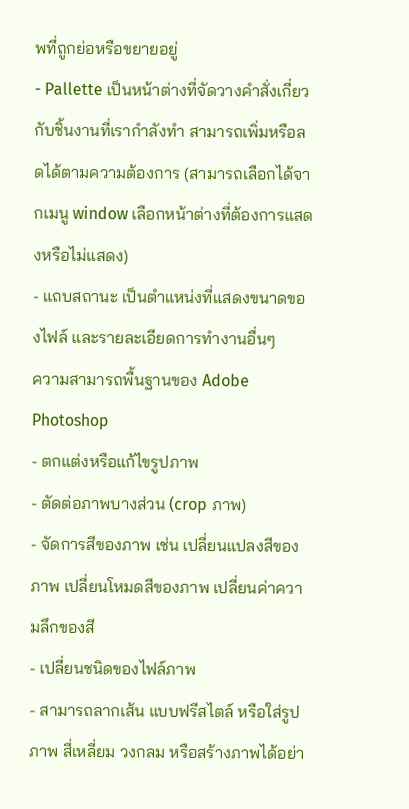พที่ถูกย่อหรือขยายอยู่
- Pallette เป็นหน้าต่างที่จัดวางคำสั่งเกี่ยวกับชิ้นงานที่เรากำลังทำ สามารถเพิ่มหรือลดได้ตามความต้องการ (สามารถเลือกได้จากเมนู window เลือกหน้าต่างที่ต้องการแสดงหรือไม่แสดง)
- แถบสถานะ เป็นตำแหน่งที่แสดงขนาดของไฟล์ และรายละเอียดการทำงานอื่นๆ
ความสามารถพื้นฐานของ Adobe Photoshop
- ตกแต่งหรือแก้ไขรูปภาพ
- ตัดต่อภาพบางส่วน (crop ภาพ)
- จัดการสีของภาพ เช่น เปลี่ยนแปลงสีของภาพ เปลี่ยนโหมดสีของภาพ เปลี่ยนค่าความลึกของสี
- เปลี่ยนชนิดของไฟล์ภาพ
- สามารถลากเส้น แบบฟรีสไตล์ หรือใส่รูปภาพ สี่เหลี่ยม วงกลม หรือสร้างภาพได้อย่า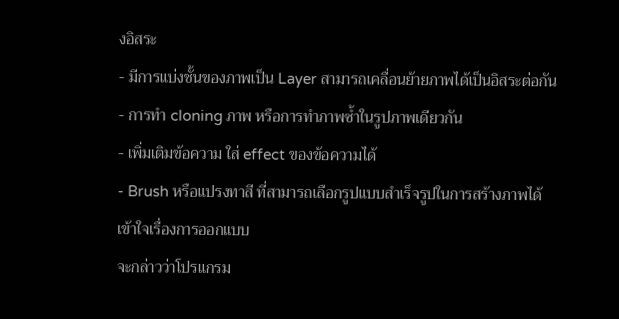งอิสระ
- มีการแบ่งชั้นของภาพเป็น Layer สามารถเคลื่อนย้ายภาพได้เป็นอิสระต่อกัน
- การทำ cloning ภาพ หรือการทำภาพซ้ำในรูปภาพเดียวกัน
- เพิ่มเติมข้อความ ใส่ effect ของข้อความได้
- Brush หรือแปรงทาสี ที่สามารถเลือกรูปแบบสำเร็จรูปในการสร้างภาพได้
เข้าใจเรื่องการออกแบบ
จะกล่าวว่าโปรแกรม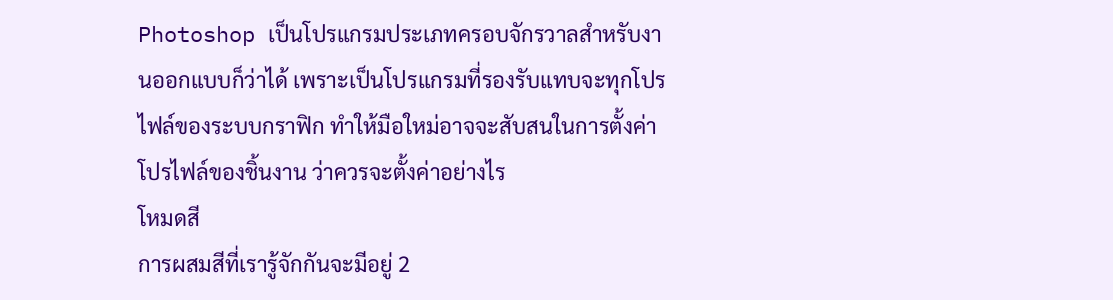Photoshop เป็นโปรแกรมประเภทครอบจักรวาลสำหรับงานออกแบบก็ว่าได้ เพราะเป็นโปรแกรมที่รองรับแทบจะทุกโปรไฟล์ของระบบกราฟิก ทำให้มือใหม่อาจจะสับสนในการตั้งค่าโปรไฟล์ของชิ้นงาน ว่าควรจะตั้งค่าอย่างไร
โหมดสี
การผสมสีที่เรารู้จักกันจะมีอยู่ 2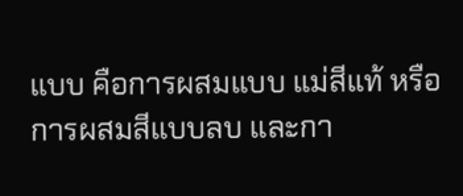แบบ คือการผสมแบบ แม่สีแท้ หรือ การผสมสีแบบลบ และกา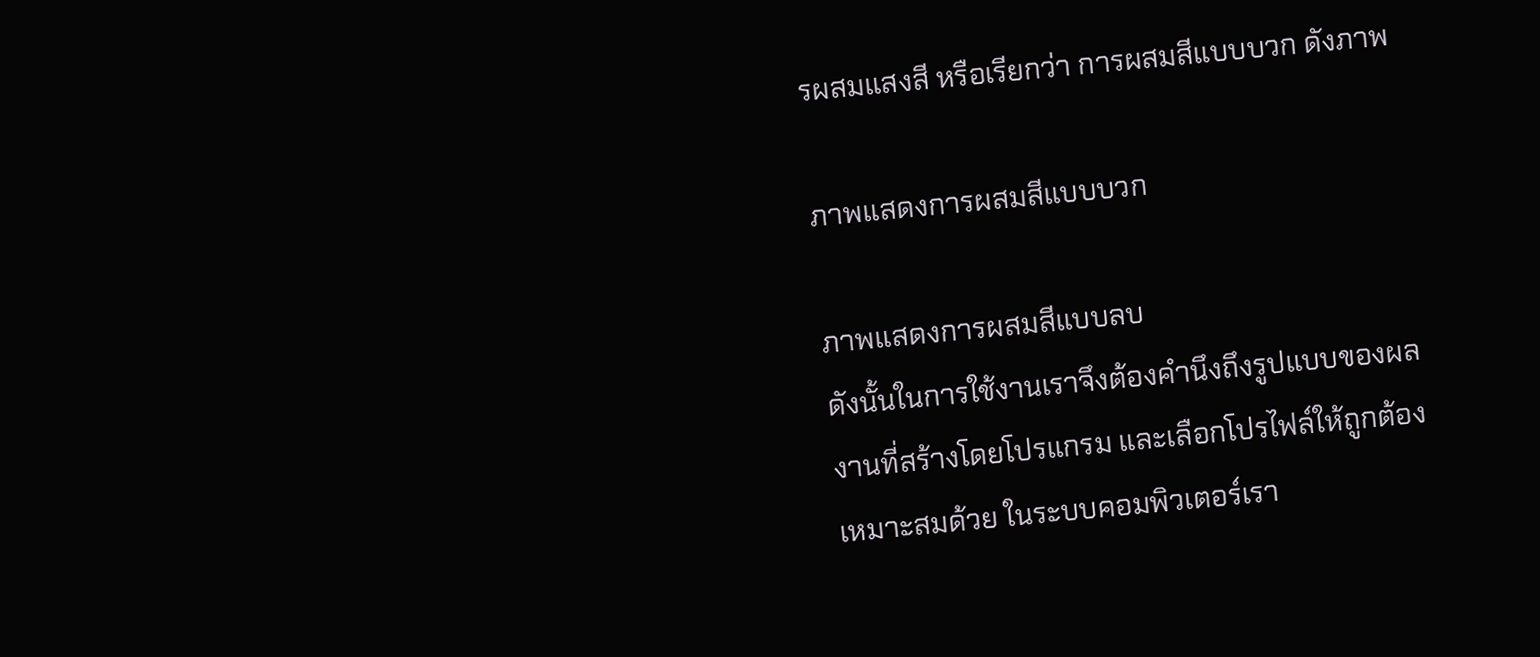รผสมแสงสี หรือเรียกว่า การผสมสีแบบบวก ดังภาพ

ภาพแสดงการผสมสีแบบบวก

ภาพแสดงการผสมสีแบบลบ
ดังนั้นในการใช้งานเราจึงต้องคำนึงถึงรูปแบบของผลงานที่สร้างโดยโปรแกรม และเลือกโปรไฟล์ให้ถูกต้องเหมาะสมด้วย ในระบบคอมพิวเตอร์เรา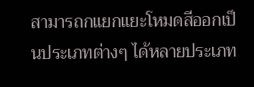สามารถกแยกแยะโหมดสีออกเป็นประเภทต่างๆ ได้หลายประเภท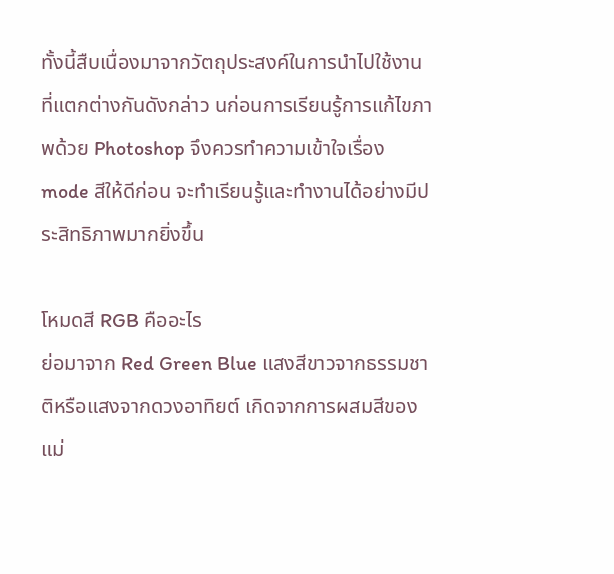ทั้งนี้สืบเนื่องมาจากวัตถุประสงค์ในการนำไปใช้งานที่แตกต่างกันดังกล่าว นก่อนการเรียนรู้การแก้ไขภาพด้วย Photoshop จึงควรทำความเข้าใจเรื่อง mode สีให้ดีก่อน จะทำเรียนรู้และทำงานได้อย่างมีประสิทธิภาพมากยิ่งขึ้น

โหมดสี RGB คืออะไร
ย่อมาจาก Red Green Blue แสงสีขาวจากธรรมชาติหรือแสงจากดวงอาทิยต์ เกิดจากการผสมสีของแม่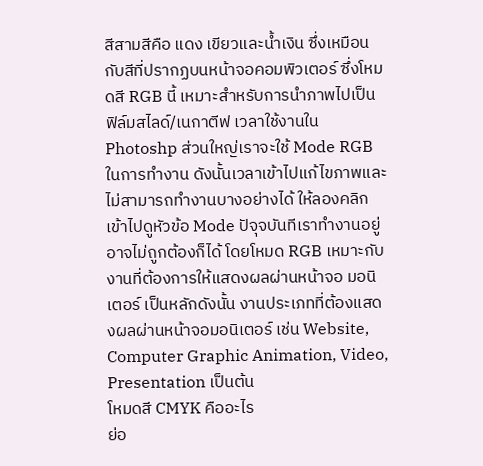สีสามสีคือ แดง เขียวและน้ำเงิน ซึ่งเหมือนกับสีที่ปรากฏบนหน้าจอคอมพิวเตอร์ ซึ่งโหมดสี RGB นี้ เหมาะสำหรับการนำภาพไปเป็น ฟิล์มสไลด์/เนกาตีฟ เวลาใช้งานใน Photoshp ส่วนใหญ่เราจะใช้ Mode RGB ในการทำงาน ดังนั้นเวลาเข้าไปแก้ไขภาพและไม่สามารถทำงานบางอย่างได้ ให้ลองคลิกเข้าไปดูหัวข้อ Mode ปัจุจบันทีเราทำงานอยู่ อาจไม่ถูกต้องก็ได้ โดยโหมด RGB เหมาะกับงานที่ต้องการให้แสดงผลผ่านหน้าจอ มอนิเตอร์ เป็นหลักดังนั้น งานประเภทที่ต้องแสดงผลผ่านหน้าจอมอนิเตอร์ เช่น Website, Computer Graphic Animation, Video, Presentation เป็นต้น
โหมดสี CMYK คืออะไร
ย่อ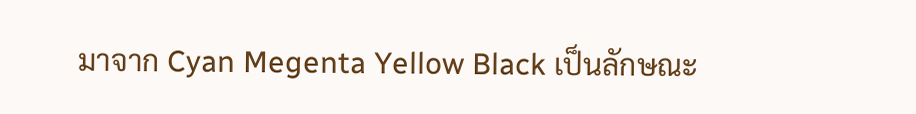มาจาก Cyan Megenta Yellow Black เป็นลักษณะ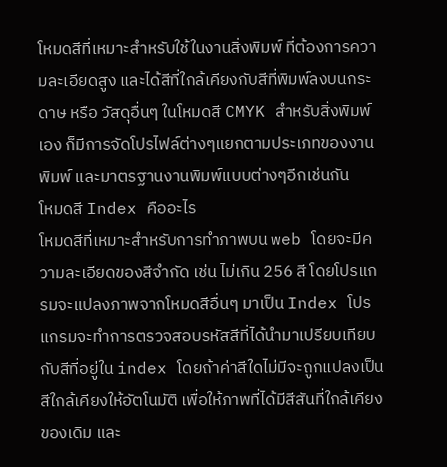โหมดสีที่เหมาะสำหรับใช้ในงานสิ่งพิมพ์ ที่ต้องการความละเอียดสูง และได้สีที่ใกล้เคียงกับสีที่พิมพ์ลงบนกระดาษ หรือ วัสดุอื่นๆ ในโหมดสี CMYK สำหรับสิ่งพิมพ์เอง ก็มีการจัดโปรไฟล์ต่างๆแยกตามประเภทของงานพิมพ์ และมาตรฐานงานพิมพ์แบบต่างๆอีกเช่นกัน
โหมดสี Index คืออะไร
โหมดสีที่เหมาะสำหรับการทำภาพบน web โดยจะมีความละเอียดของสีจำกัด เช่น ไม่เกิน 256 สี โดยโปรแกรมจะแปลงภาพจากโหมดสีอื่นๆ มาเป็น Index โปรแกรมจะทำการตรวจสอบรหัสสีที่ได้นำมาเปรียบเทียบกับสีที่อยู่ใน index โดยถ้าค่าสีใดไม่มีจะถูกแปลงเป็นสีใกล้เคียงให้อัตโนมัติ เพื่อให้ภาพที่ได้มีสีสันที่ใกล้เคียงของเดิม และ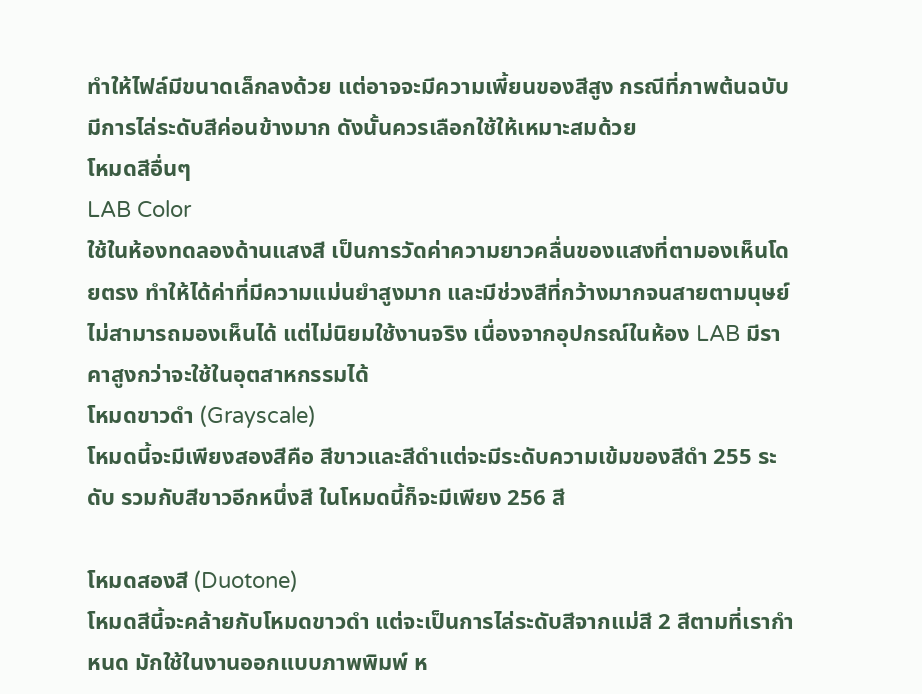ทำให้ไฟล์มีขนาดเล็กลงด้วย แต่อาจจะมีความเพี้ยนของสีสูง กรณีที่ภาพต้นฉบับมีการไล่ระดับสีค่อนข้างมาก ดังนั้นควรเลือกใช้ให้เหมาะสมด้วย
โหมดสีอื่นๆ
LAB Color
ใช้ในห้องทดลองด้านแสงสี เป็นการวัดค่าความยาวคลื่นของแสงที่ตามองเห็นโดยตรง ทำให้ได้ค่าที่มีความแม่นยำสูงมาก และมีช่วงสีที่กว้างมากจนสายตามนุษย์ไม่สามารถมองเห็นได้ แต่ไม่นิยมใช้งานจริง เนื่องจากอุปกรณ์ในห้อง LAB มีราคาสูงกว่าจะใช้ในอุตสาหกรรมได้
โหมดขาวดำ (Grayscale)
โหมดนี้จะมีเพียงสองสีคือ สีขาวและสีดำแต่จะมีระดับความเข้มของสีดำ 255 ระดับ รวมกับสีขาวอีกหนึ่งสี ในโหมดนี้ก็จะมีเพียง 256 สี

โหมดสองสี (Duotone)
โหมดสีนี้จะคล้ายกับโหมดขาวดำ แต่จะเป็นการไล่ระดับสีจากแม่สี 2 สีตามที่เรากำหนด มักใช้ในงานออกแบบภาพพิมพ์ ห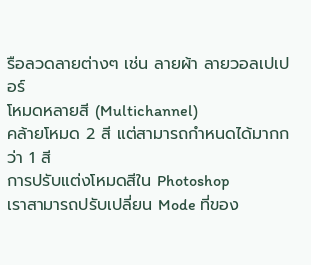รือลวดลายต่างๆ เช่น ลายผ้า ลายวอลเปเปอร์
โหมดหลายสี (Multichannel)
คล้ายโหมด 2 สี แต่สามารถกำหนดได้มากกว่า 1 สี
การปรับแต่งโหมดสีใน Photoshop
เราสามารถปรับเปลี่ยน Mode ที่ของ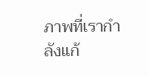ภาพที่เรากำลังแก้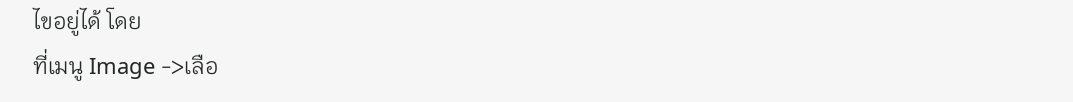ไขอยู่ได้ โดย
ที่เมนู Image ->เลือ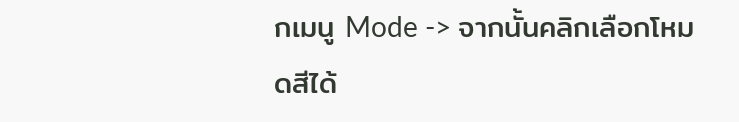กเมนู Mode -> จากนั้นคลิกเลือกโหมดสีได้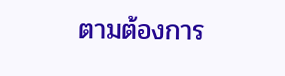ตามต้องการ